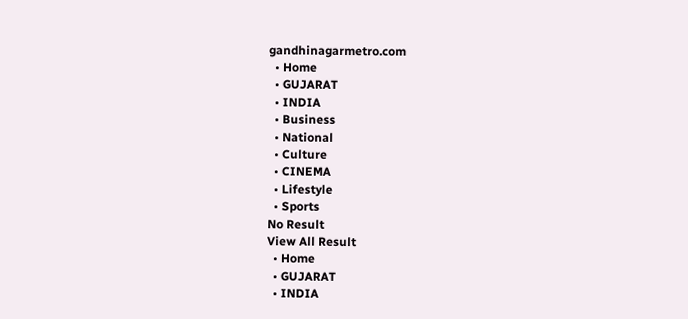gandhinagarmetro.com
  • Home
  • GUJARAT
  • INDIA
  • Business
  • National
  • Culture
  • CINEMA
  • Lifestyle
  • Sports
No Result
View All Result
  • Home
  • GUJARAT
  • INDIA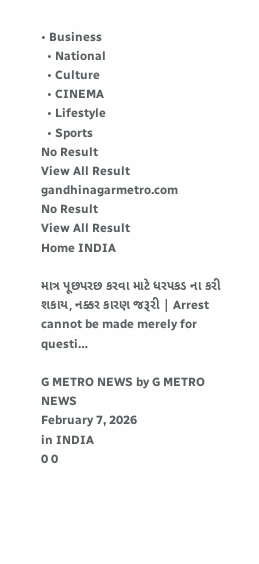• Business
  • National
  • Culture
  • CINEMA
  • Lifestyle
  • Sports
No Result
View All Result
gandhinagarmetro.com
No Result
View All Result
Home INDIA

માત્ર પૂછપરછ કરવા માટે ધરપકડ ના કરી શકાય, નક્કર કારણ જરૂરી | Arrest cannot be made merely for questi…

G METRO NEWS by G METRO NEWS
February 7, 2026
in INDIA
0 0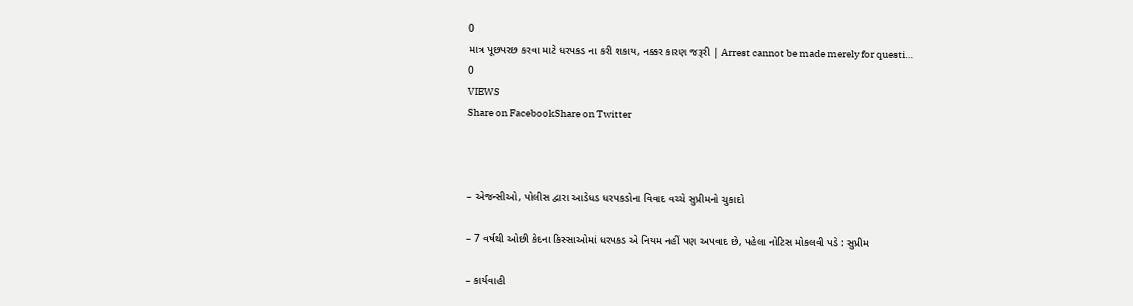0
માત્ર પૂછપરછ કરવા માટે ધરપકડ ના કરી શકાય, નક્કર કારણ જરૂરી | Arrest cannot be made merely for questi…
0
VIEWS
Share on FacebookShare on Twitter



– એજન્સીઓ, પોલીસ દ્વારા આડેધડ ધરપકડોના વિવાદ વચ્ચે સુપ્રીમનો ચુકાદો

– 7 વર્ષથી ઓછી કેદના કિસ્સાઓમાં ધરપકડ એ નિયમ નહીં પણ અપવાદ છે, પહેલા નોટિસ મોકલવી પડે : સુપ્રીમ

– કાર્યવાહી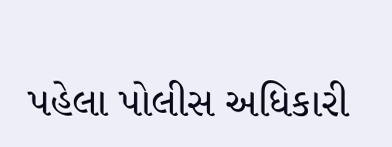પહેલા પોલીસ અધિકારી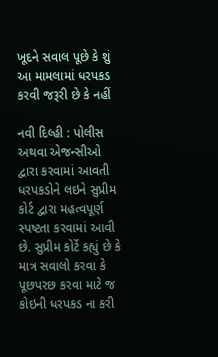ખૂદને સવાલ પૂછે કે શું આ મામલામાં ધરપકડ કરવી જરૂરી છે કે નહીં

નવી દિલ્હી : પોલીસ અથવા એજન્સીઓ દ્વારા કરવામાં આવતી ધરપકડોને લઇને સુપ્રીમ કોર્ટ દ્વારા મહત્વપૂર્ણ સ્પષ્ટતા કરવામાં આવી છે. સુપ્રીમ કોર્ટે કહ્યું છે કે માત્ર સવાલો કરવા કે પૂછપરછ કરવા માટે જ કોઇની ધરપકડ ના કરી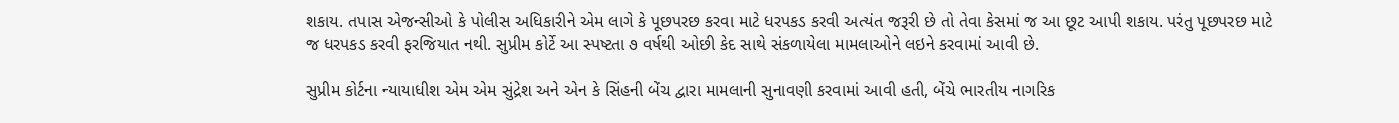શકાય. તપાસ એજન્સીઓ કે પોલીસ અધિકારીને એમ લાગે કે પૂછપરછ કરવા માટે ધરપકડ કરવી અત્યંત જરૂરી છે તો તેવા કેસમાં જ આ છૂટ આપી શકાય. પરંતુ પૂછપરછ માટે જ ધરપકડ કરવી ફરજિયાત નથી. સુપ્રીમ કોર્ટે આ સ્પષ્ટતા ૭ વર્ષથી ઓછી કેદ સાથે સંકળાયેલા મામલાઓને લઇને કરવામાં આવી છે.

સુપ્રીમ કોર્ટના ન્યાયાધીશ એમ એમ સુંદ્રેશ અને એન કે સિંહની બેંચ દ્વારા મામલાની સુનાવણી કરવામાં આવી હતી, બેંચે ભારતીય નાગરિક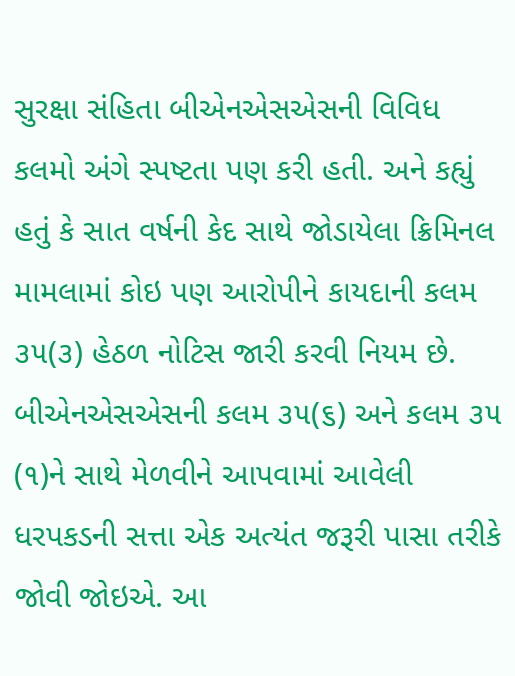સુરક્ષા સંહિતા બીએનએસએસની વિવિધ કલમો અંગે સ્પષ્ટતા પણ કરી હતી. અને કહ્યું હતું કે સાત વર્ષની કેદ સાથે જોડાયેલા ક્રિમિનલ મામલામાં કોઇ પણ આરોપીને કાયદાની કલમ ૩૫(૩) હેઠળ નોટિસ જારી કરવી નિયમ છે. બીએનએસએસની કલમ ૩૫(૬) અને કલમ ૩૫ (૧)ને સાથે મેળવીને આપવામાં આવેલી ધરપકડની સત્તા એક અત્યંત જરૂરી પાસા તરીકે જોવી જોઇએ. આ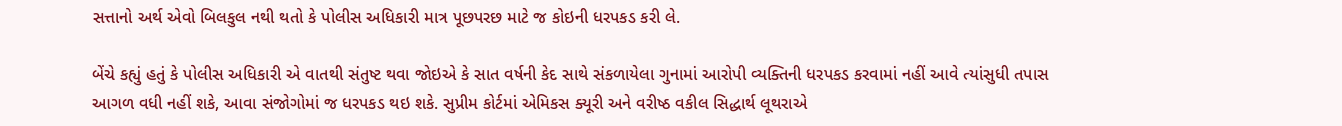સત્તાનો અર્થ એવો બિલકુલ નથી થતો કે પોલીસ અધિકારી માત્ર પૂછપરછ માટે જ કોઇની ધરપકડ કરી લે.

બેંચે કહ્યું હતું કે પોલીસ અધિકારી એ વાતથી સંતુષ્ટ થવા જોઇએ કે સાત વર્ષની કેદ સાથે સંકળાયેલા ગુનામાં આરોપી વ્યક્તિની ધરપકડ કરવામાં નહીં આવે ત્યાંસુધી તપાસ આગળ વધી નહીં શકે, આવા સંજોગોમાં જ ધરપકડ થઇ શકે. સુપ્રીમ કોર્ટમાં એમિકસ ક્યૂરી અને વરીષ્ઠ વકીલ સિદ્ધાર્થ લૂથરાએ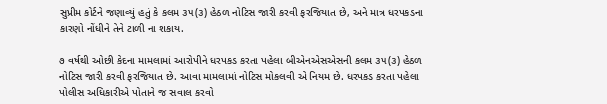સુપ્રીમ કોર્ટને જણાવ્યું હતું કે કલમ ૩૫(૩) હેઠળ નોટિસ જારી કરવી ફરજિયાત છે, અને માત્ર ધરપકડના કારણો નોંધીને તેને ટાળી ના શકાય.

૭ વર્ષથી ઓછી કેદના મામલામાં આરોપીને ધરપકડ કરતા પહેલા બીએનએસએસની કલમ ૩૫(૩) હેઠળ નોટિસ જારી કરવી ફરજિયાત છે. આવા મામલામાં નોટિસ મોકલવી એ નિયમ છે. ધરપકડ કરતા પહેલા પોલીસ અધિકારીએ પોતાને જ સવાલ કરવો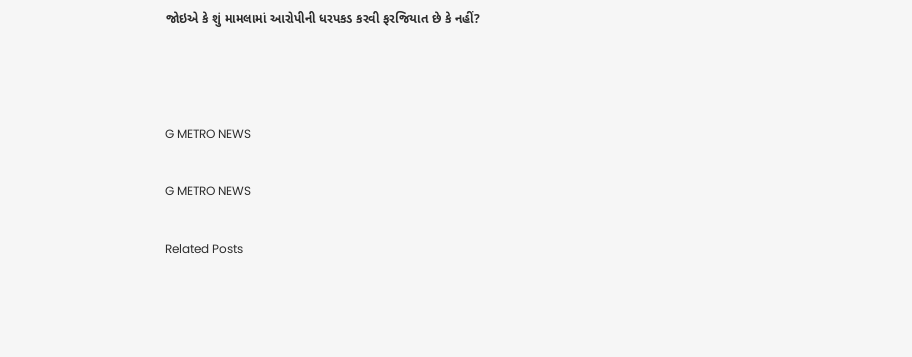જોઇએ કે શું મામલામાં આરોપીની ધરપકડ કરવી ફરજિયાત છે કે નહીં?



G METRO NEWS

G METRO NEWS

Related Posts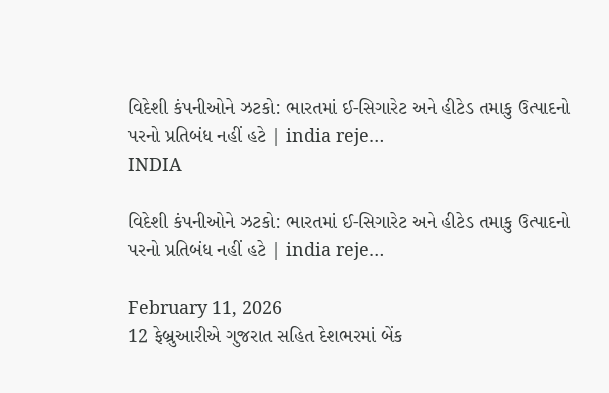વિદેશી કંપનીઓને ઝટકો: ભારતમાં ઈ-સિગારેટ અને હીટેડ તમાકુ ઉત્પાદનો પરનો પ્રતિબંધ નહીં હટે | india reje…
INDIA

વિદેશી કંપનીઓને ઝટકો: ભારતમાં ઈ-સિગારેટ અને હીટેડ તમાકુ ઉત્પાદનો પરનો પ્રતિબંધ નહીં હટે | india reje…

February 11, 2026
12 ફેબ્રુઆરીએ ગુજરાત સહિત દેશભરમાં બેંક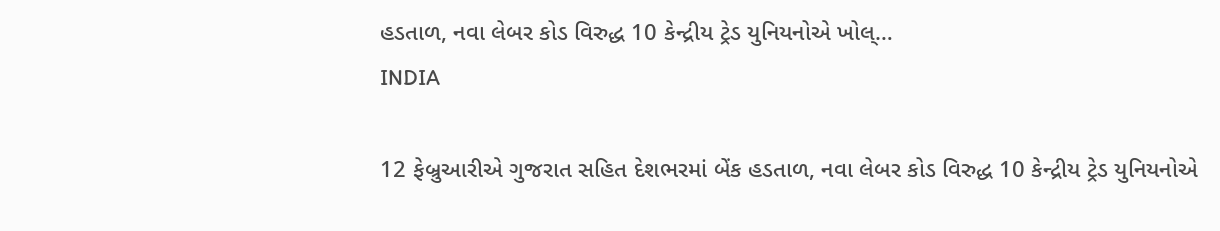હડતાળ, નવા લેબર કોડ વિરુદ્ધ 10 કેન્દ્રીય ટ્રેડ યુનિયનોએ ખોલ્…
INDIA

12 ફેબ્રુઆરીએ ગુજરાત સહિત દેશભરમાં બેંક હડતાળ, નવા લેબર કોડ વિરુદ્ધ 10 કેન્દ્રીય ટ્રેડ યુનિયનોએ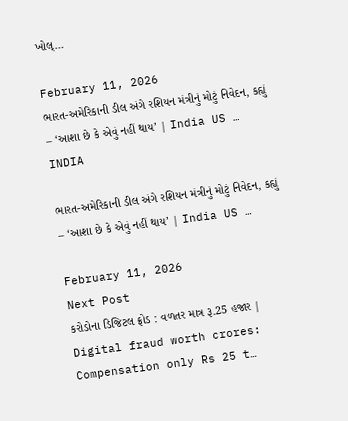ખોલ્…

February 11, 2026
ભારત-અમેરિકાની ડીલ અંગે રશિયન મંત્રીનું મોટું નિવેદન, કહ્યું – ‘આશા છે કે એવું નહીં થાય’ | India US …
INDIA

ભારત-અમેરિકાની ડીલ અંગે રશિયન મંત્રીનું મોટું નિવેદન, કહ્યું – ‘આશા છે કે એવું નહીં થાય’ | India US …

February 11, 2026
Next Post
કરોડોના ડિજિટલ ફ્રોડ : વળતર માત્ર રૂ.25 હજાર | Digital fraud worth crores: Compensation only Rs 25 t…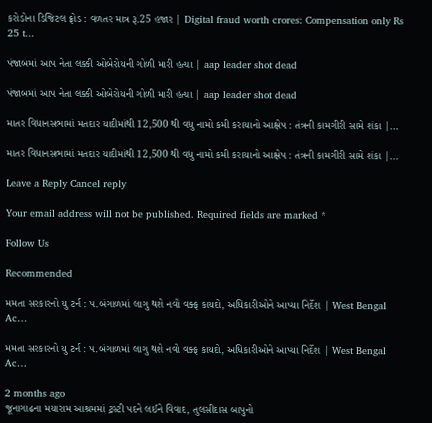કરોડોના ડિજિટલ ફ્રોડ : વળતર માત્ર રૂ.25 હજાર | Digital fraud worth crores: Compensation only Rs 25 t...

પંજાબમાં આપ નેતા લક્કી ઓબેરોયની ગોળી મારી હત્યા | aap leader shot dead

પંજાબમાં આપ નેતા લક્કી ઓબેરોયની ગોળી મારી હત્યા | aap leader shot dead

માતર વિધાનસભામાં મતદાર યાદીમાંથી 12,500 થી વધુ નામો કમી કરાયાનો આક્ષેપ : તંત્રની કામગીરી સામે શંકા |…

માતર વિધાનસભામાં મતદાર યાદીમાંથી 12,500 થી વધુ નામો કમી કરાયાનો આક્ષેપ : તંત્રની કામગીરી સામે શંકા |...

Leave a Reply Cancel reply

Your email address will not be published. Required fields are marked *

Follow Us

Recommended

મમતા સરકારનો યુ ટર્ન : પ.બંગાળમાં લાગુ થશે નવો વક્ફ કાયદો, અધિકારીઓને આપ્યા નિર્દેશ | West Bengal Ac…

મમતા સરકારનો યુ ટર્ન : પ.બંગાળમાં લાગુ થશે નવો વક્ફ કાયદો, અધિકારીઓને આપ્યા નિર્દેશ | West Bengal Ac…

2 months ago
જૂનાગાઢના મયારામ આશ્રમમાં ટ્રસ્ટી પદને લઈને વિવાદ, તુલસીદાસ બાપુનો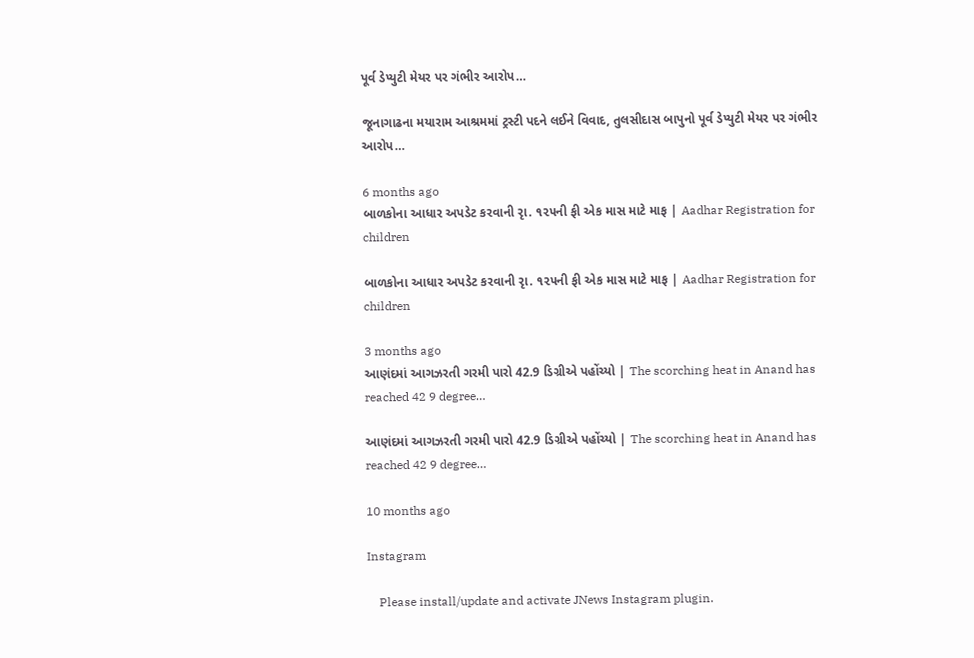પૂર્વ ડેપ્યુટી મેયર પર ગંભીર આરોપ…

જૂનાગાઢના મયારામ આશ્રમમાં ટ્રસ્ટી પદને લઈને વિવાદ, તુલસીદાસ બાપુનો પૂર્વ ડેપ્યુટી મેયર પર ગંભીર આરોપ…

6 months ago
બાળકોના આધાર અપડેટ કરવાની રૃા. ૧૨૫ની ફી એક માસ માટે માફ | Aadhar Registration for children

બાળકોના આધાર અપડેટ કરવાની રૃા. ૧૨૫ની ફી એક માસ માટે માફ | Aadhar Registration for children

3 months ago
આણંદમાં આગઝરતી ગરમી પારો 42.9 ડિગ્રીએ પહોંચ્યો | The scorching heat in Anand has reached 42 9 degree…

આણંદમાં આગઝરતી ગરમી પારો 42.9 ડિગ્રીએ પહોંચ્યો | The scorching heat in Anand has reached 42 9 degree…

10 months ago

Instagram

    Please install/update and activate JNews Instagram plugin.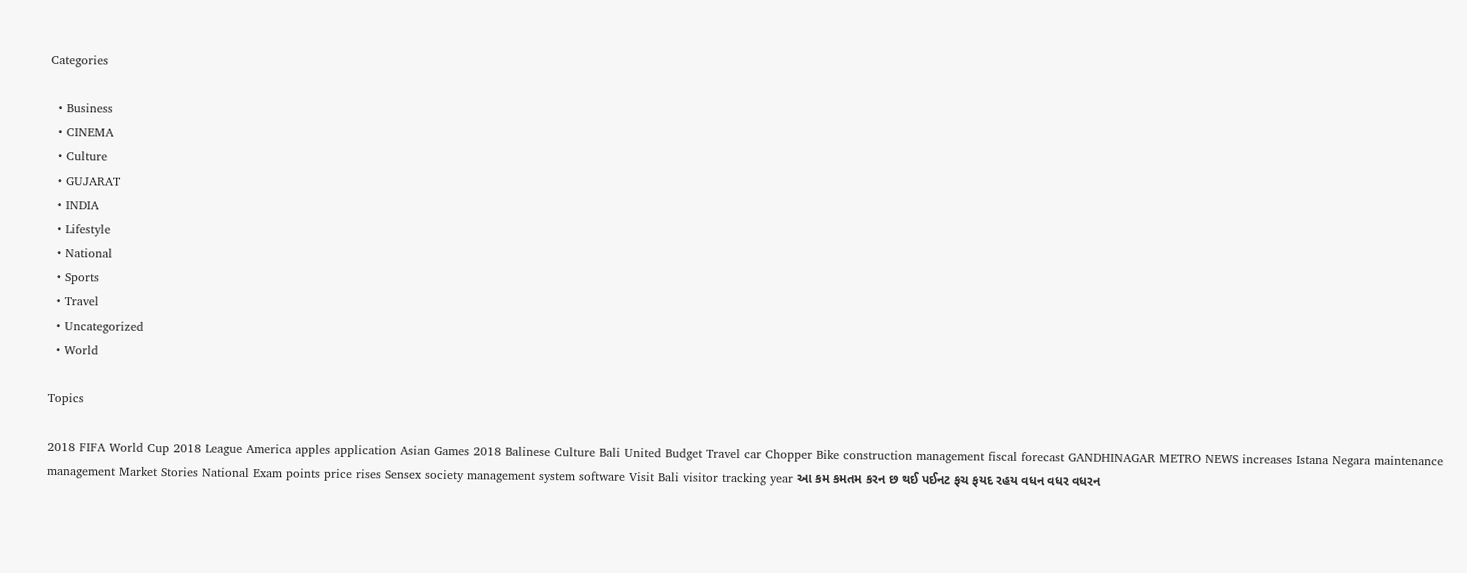Categories

  • Business
  • CINEMA
  • Culture
  • GUJARAT
  • INDIA
  • Lifestyle
  • National
  • Sports
  • Travel
  • Uncategorized
  • World

Topics

2018 FIFA World Cup 2018 League America apples application Asian Games 2018 Balinese Culture Bali United Budget Travel car Chopper Bike construction management fiscal forecast GANDHINAGAR METRO NEWS increases Istana Negara maintenance management Market Stories National Exam points price rises Sensex society management system software Visit Bali visitor tracking year આ કમ કમતમ કરન છ થઈ પઈનટ ફચ ફયદ રહય વધન વધર વધરન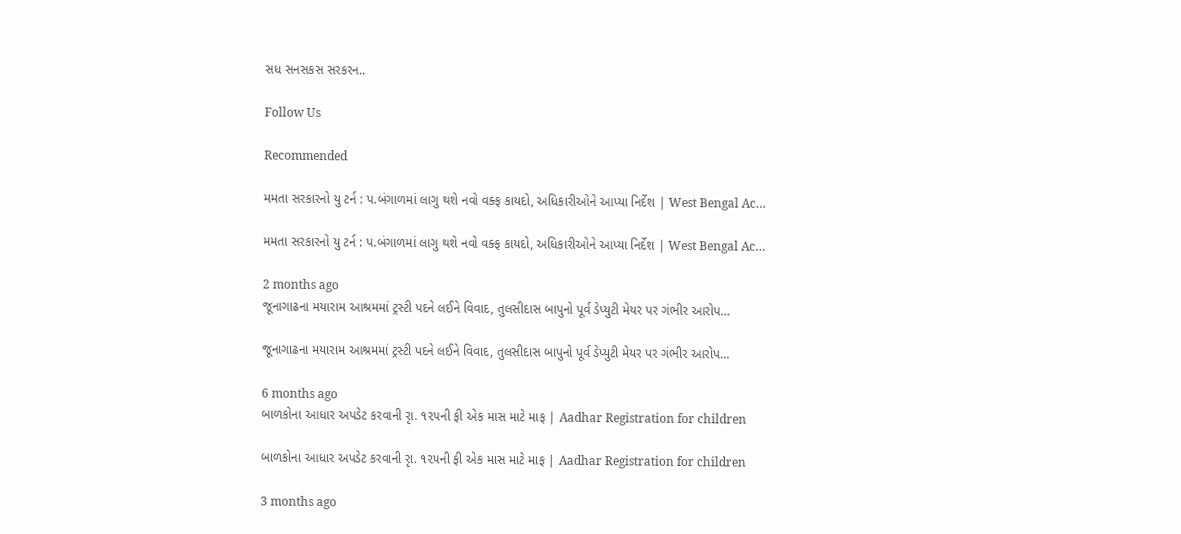સધ સનસકસ સરકરન..

Follow Us

Recommended

મમતા સરકારનો યુ ટર્ન : પ.બંગાળમાં લાગુ થશે નવો વક્ફ કાયદો, અધિકારીઓને આપ્યા નિર્દેશ | West Bengal Ac…

મમતા સરકારનો યુ ટર્ન : પ.બંગાળમાં લાગુ થશે નવો વક્ફ કાયદો, અધિકારીઓને આપ્યા નિર્દેશ | West Bengal Ac…

2 months ago
જૂનાગાઢના મયારામ આશ્રમમાં ટ્રસ્ટી પદને લઈને વિવાદ, તુલસીદાસ બાપુનો પૂર્વ ડેપ્યુટી મેયર પર ગંભીર આરોપ…

જૂનાગાઢના મયારામ આશ્રમમાં ટ્રસ્ટી પદને લઈને વિવાદ, તુલસીદાસ બાપુનો પૂર્વ ડેપ્યુટી મેયર પર ગંભીર આરોપ…

6 months ago
બાળકોના આધાર અપડેટ કરવાની રૃા. ૧૨૫ની ફી એક માસ માટે માફ | Aadhar Registration for children

બાળકોના આધાર અપડેટ કરવાની રૃા. ૧૨૫ની ફી એક માસ માટે માફ | Aadhar Registration for children

3 months ago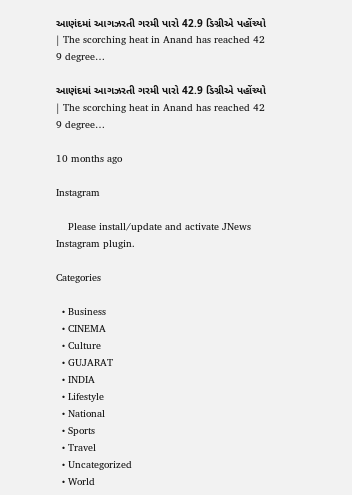આણંદમાં આગઝરતી ગરમી પારો 42.9 ડિગ્રીએ પહોંચ્યો | The scorching heat in Anand has reached 42 9 degree…

આણંદમાં આગઝરતી ગરમી પારો 42.9 ડિગ્રીએ પહોંચ્યો | The scorching heat in Anand has reached 42 9 degree…

10 months ago

Instagram

    Please install/update and activate JNews Instagram plugin.

Categories

  • Business
  • CINEMA
  • Culture
  • GUJARAT
  • INDIA
  • Lifestyle
  • National
  • Sports
  • Travel
  • Uncategorized
  • World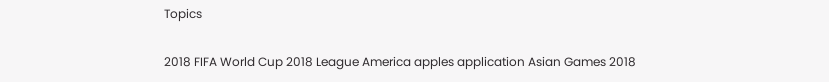Topics

2018 FIFA World Cup 2018 League America apples application Asian Games 2018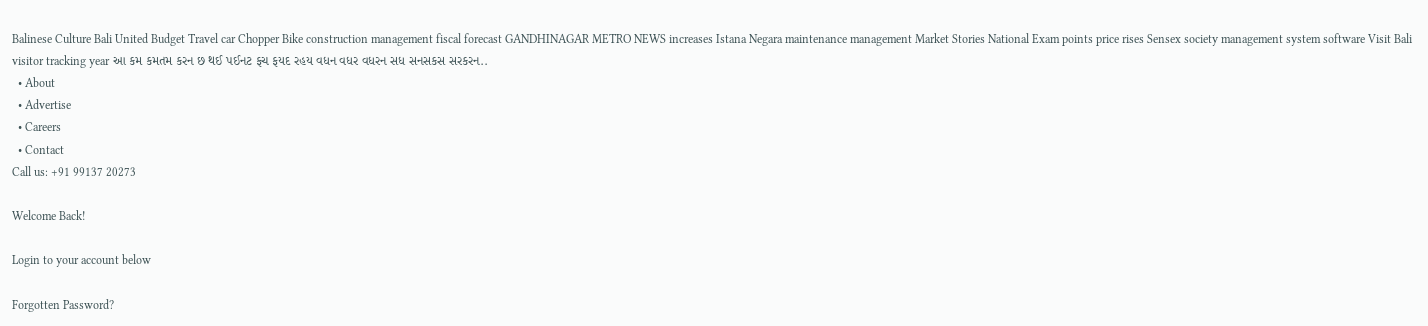Balinese Culture Bali United Budget Travel car Chopper Bike construction management fiscal forecast GANDHINAGAR METRO NEWS increases Istana Negara maintenance management Market Stories National Exam points price rises Sensex society management system software Visit Bali visitor tracking year આ કમ કમતમ કરન છ થઈ પઈનટ ફચ ફયદ રહય વધન વધર વધરન સધ સનસકસ સરકરન..
  • About
  • Advertise
  • Careers
  • Contact
Call us: +91 99137 20273

Welcome Back!

Login to your account below

Forgotten Password?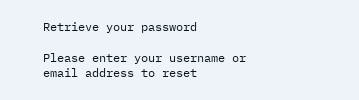Retrieve your password

Please enter your username or email address to reset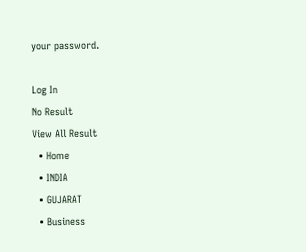your password.

Log In
No Result
View All Result
  • Home
  • INDIA
  • GUJARAT
  • Business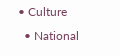• Culture
  • National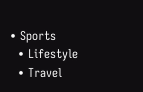• Sports
  • Lifestyle
  • Travel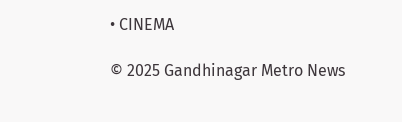• CINEMA

© 2025 Gandhinagar Metro News